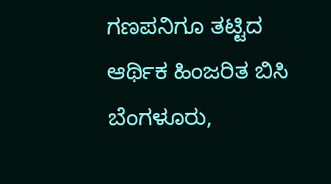ಗಣಪನಿಗೂ ತಟ್ಟಿದ ಆರ್ಥಿಕ ಹಿಂಜರಿತ ಬಿಸಿ
ಬೆಂಗಳೂರು,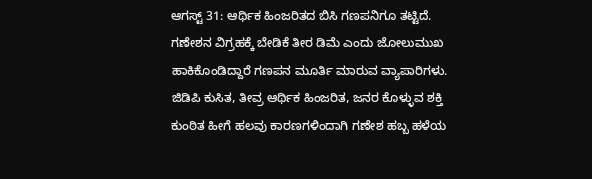ಆಗಸ್ಟ್ 31: ಆರ್ಥಿಕ ಹಿಂಜರಿತದ ಬಿಸಿ ಗಣಪನಿಗೂ ತಟ್ಟಿದೆ. ಗಣೇಶನ ವಿಗ್ರಹಕ್ಕೆ ಬೇಡಿಕೆ ತೀರ ಡಿಮೆ ಎಂದು ಜೋಲುಮುಖ ಹಾಕಿಕೊಂಡಿದ್ದಾರೆ ಗಣಪನ ಮೂರ್ತಿ ಮಾರುವ ವ್ಯಾಪಾರಿಗಳು.
ಜಿಡಿಪಿ ಕುಸಿತ, ತೀವ್ರ ಆರ್ಥಿಕ ಹಿಂಜರಿತ, ಜನರ ಕೊಳ್ಳುವ ಶಕ್ತಿ ಕುಂಠಿತ ಹೀಗೆ ಹಲವು ಕಾರಣಗಳಿಂದಾಗಿ ಗಣೇಶ ಹಬ್ಬ ಹಳೆಯ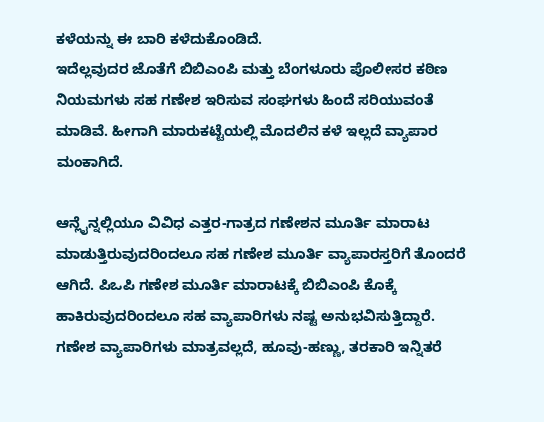ಕಳೆಯನ್ನು ಈ ಬಾರಿ ಕಳೆದುಕೊಂಡಿದೆ.
ಇದೆಲ್ಲವುದರ ಜೊತೆಗೆ ಬಿಬಿಎಂಪಿ ಮತ್ತು ಬೆಂಗಳೂರು ಪೊಲೀಸರ ಕಠಿಣ ನಿಯಮಗಳು ಸಹ ಗಣೇಶ ಇರಿಸುವ ಸಂಘಗಳು ಹಿಂದೆ ಸರಿಯುವಂತೆ ಮಾಡಿವೆ. ಹೀಗಾಗಿ ಮಾರುಕಟ್ಟೆಯಲ್ಲಿ ಮೊದಲಿನ ಕಳೆ ಇಲ್ಲದೆ ವ್ಯಾಪಾರ ಮಂಕಾಗಿದೆ.

ಆನ್ಲೈನ್ನಲ್ಲಿಯೂ ವಿವಿಧ ಎತ್ತರ-ಗಾತ್ರದ ಗಣೇಶನ ಮೂರ್ತಿ ಮಾರಾಟ ಮಾಡುತ್ತಿರುವುದರಿಂದಲೂ ಸಹ ಗಣೇಶ ಮೂರ್ತಿ ವ್ಯಾಪಾರಸ್ತರಿಗೆ ತೊಂದರೆ ಆಗಿದೆ. ಪಿಒಪಿ ಗಣೇಶ ಮೂರ್ತಿ ಮಾರಾಟಕ್ಕೆ ಬಿಬಿಎಂಪಿ ಕೊಕ್ಕೆ ಹಾಕಿರುವುದರಿಂದಲೂ ಸಹ ವ್ಯಾಪಾರಿಗಳು ನಷ್ಟ ಅನುಭವಿಸುತ್ತಿದ್ದಾರೆ.
ಗಣೇಶ ವ್ಯಾಪಾರಿಗಳು ಮಾತ್ರವಲ್ಲದೆ, ಹೂವು-ಹಣ್ಣು, ತರಕಾರಿ ಇನ್ನಿತರೆ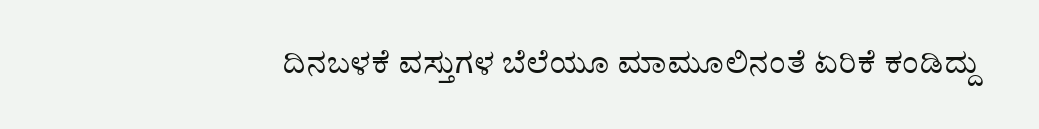ದಿನಬಳಕೆ ವಸ್ತುಗಳ ಬೆಲೆಯೂ ಮಾಮೂಲಿನಂತೆ ಏರಿಕೆ ಕಂಡಿದ್ದು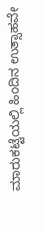ಮಾರುಕಟ್ಟೆಯಲ್ಲಿ ಹಿಂದಿನ ಉತ್ಸಾಹವೇ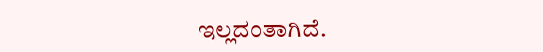ಇಲ್ಲದಂತಾಗಿದೆ.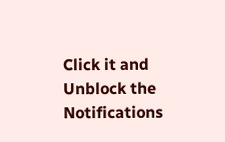Click it and Unblock the Notifications